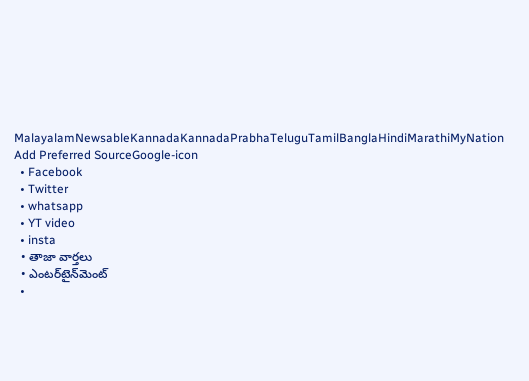MalayalamNewsableKannadaKannadaPrabhaTeluguTamilBanglaHindiMarathiMyNation
Add Preferred SourceGoogle-icon
  • Facebook
  • Twitter
  • whatsapp
  • YT video
  • insta
  • తాజా వార్తలు
  • ఎంటర్‌టైన్‌మెంట్
  •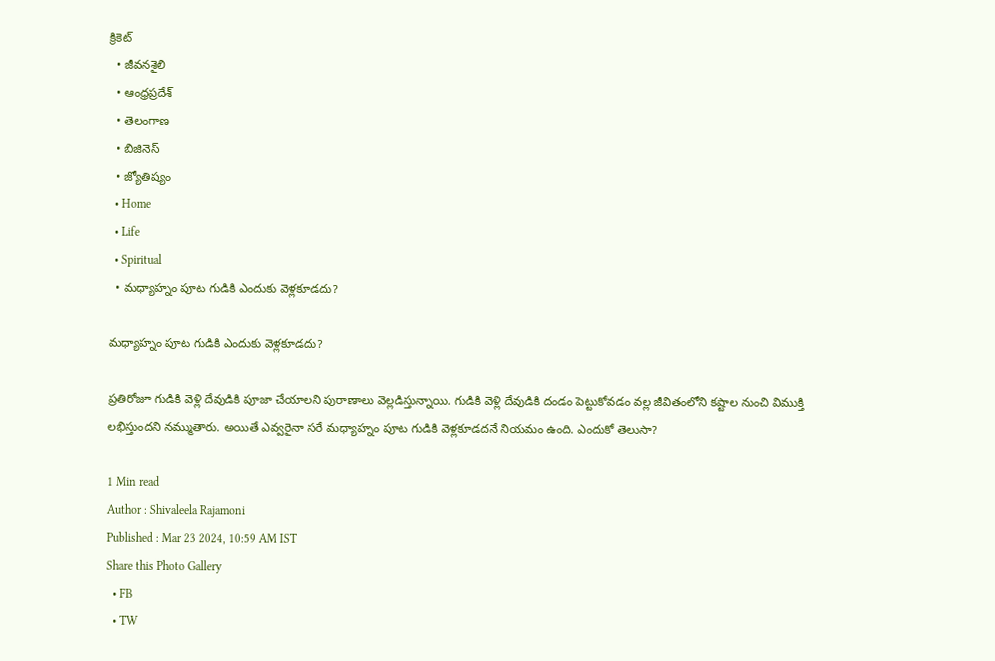క్రికెట్
  • జీవనశైలి
  • ఆంధ్రప్రదేశ్
  • తెలంగాణ
  • బిజినెస్
  • జ్యోతిష్యం
  • Home
  • Life
  • Spiritual
  • మధ్యాహ్నం పూట గుడికి ఎందుకు వెళ్లకూడదు?

మధ్యాహ్నం పూట గుడికి ఎందుకు వెళ్లకూడదు?

ప్రతిరోజూ గుడికి వెళ్లి దేవుడికి పూజా చేయాలని పురాణాలు వెల్లడిస్తున్నాయి. గుడికి వెళ్లి దేవుడికి దండం పెట్టుకోవడం వల్ల జీవితంలోని కష్టాల నుంచి విముక్తి లభిస్తుందని నమ్ముతారు. అయితే ఎవ్వరైనా సరే మధ్యాహ్నం పూట గుడికి వెళ్లకూడదనే నియమం ఉంది. ఎందుకో తెలుసా?

1 Min read
Author : Shivaleela Rajamoni
Published : Mar 23 2024, 10:59 AM IST
Share this Photo Gallery
  • FB
  • TW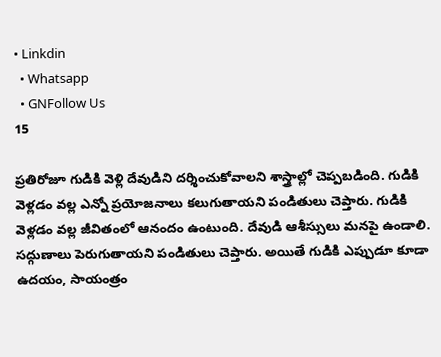• Linkdin
  • Whatsapp
  • GNFollow Us
15

ప్రతిరోజూ గుడికి వెళ్లి దేవుడిని దర్శించుకోవాలని శాస్త్రాల్లో చెప్పబడింది. గుడికి వెళ్లడం వల్ల ఎన్నో ప్రయోజనాలు కలుగుతాయని పండితులు చెప్తారు. గుడికి వెళ్లడం వల్ల జీవితంలో ఆనందం ఉంటుంది. దేవుడి ఆశీస్సులు మనపై ఉండాలి. సద్గుణాలు పెరుగుతాయని పండితులు చెప్తారు. అయితే గుడికి ఎప్పుడూ కూడా ఉదయం, సాయంత్రం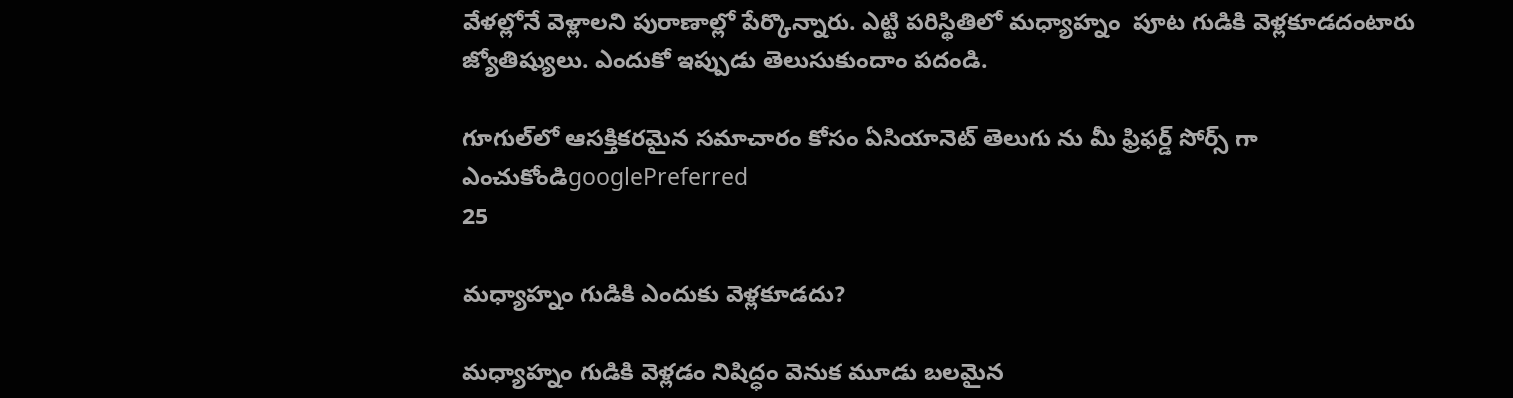వేళల్లోనే వెళ్లాలని పురాణాల్లో పేర్కొన్నారు. ఎట్టి పరిస్థితిలో మధ్యాహ్నం  పూట గుడికి వెళ్లకూడదంటారు జ్యోతిష్యులు. ఎందుకో ఇప్పుడు తెలుసుకుందాం పదండి.

గూగుల్‌లో ఆసక్తికరమైన సమాచారం కోసం ఏసియానెట్ తెలుగు ను మీ ఫ్రిఫర్డ్ సోర్స్ గా ఎంచుకోండిgooglePreferred
25

మధ్యాహ్నం గుడికి ఎందుకు వెళ్లకూడదు?

మధ్యాహ్నం గుడికి వెళ్లడం నిషిద్ధం వెనుక మూడు బలమైన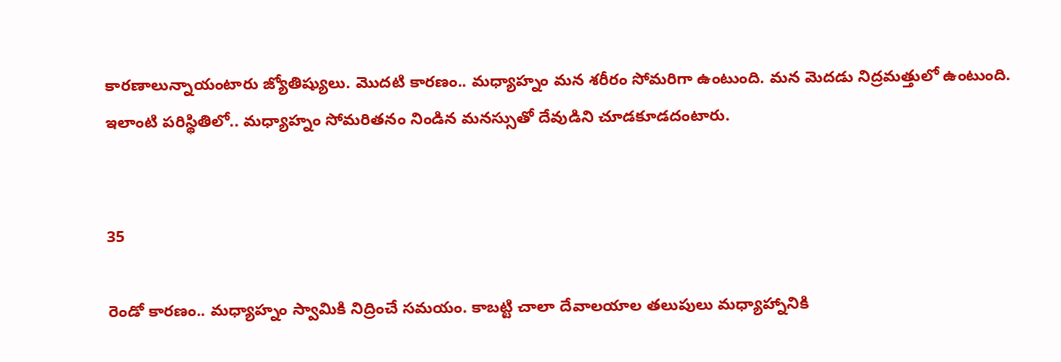కారణాలున్నాయంటారు జ్యోతిష్యులు. మొదటి కారణం.. మధ్యాహ్నం మన శరీరం సోమరిగా ఉంటుంది. మన మెదడు నిద్రమత్తులో ఉంటుంది. ఇలాంటి పరిస్థితిలో.. మధ్యాహ్నం సోమరితనం నిండిన మనస్సుతో దేవుడిని చూడకూడదంటారు.


35

రెండో కారణం.. మధ్యాహ్నం స్వామికి నిద్రించే సమయం. కాబట్టి చాలా దేవాలయాల తలుపులు మధ్యాహ్నానికి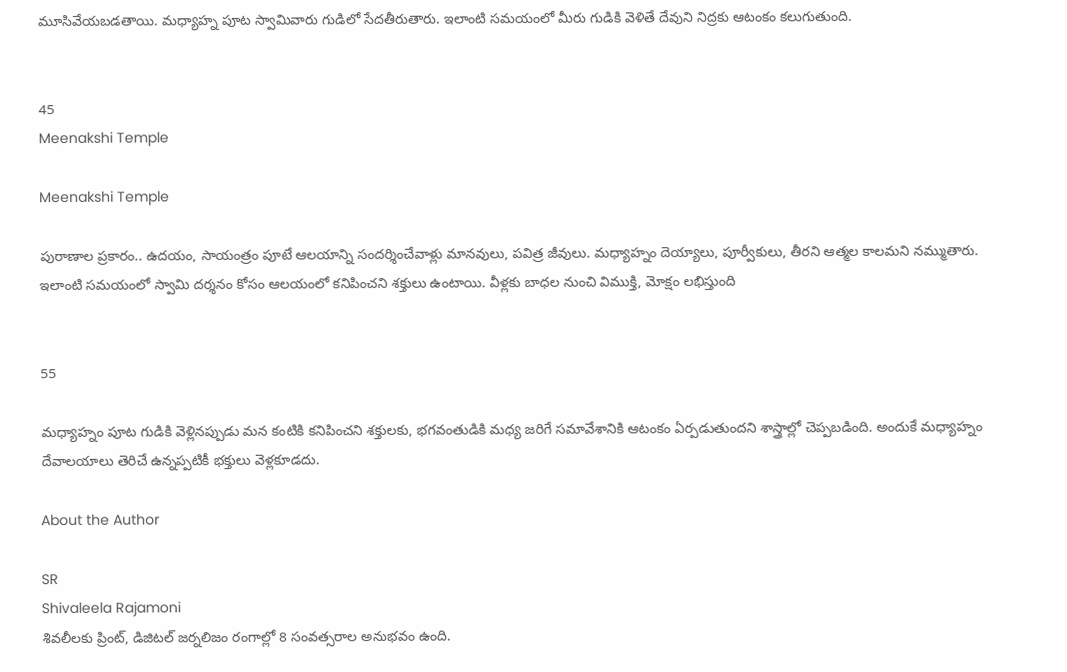మూసివేయబడతాయి. మధ్యాహ్న పూట స్వామివారు గుడిలో సేదతీరుతారు. ఇలాంటి సమయంలో మీరు గుడికి వెళితే దేవుని నిద్రకు ఆటంకం కలుగుతుంది.


45
Meenakshi Temple

Meenakshi Temple

పురాణాల ప్రకారం.. ఉదయం, సాయంత్రం పూటే ఆలయాన్ని సందర్శించేవాళ్లు మానవులు, పవిత్ర జీవులు. మధ్యాహ్నం దెయ్యాలు, పూర్వీకులు, తీరని ఆత్మల కాలమని నమ్ముతారు. ఇలాంటి సమయంలో స్వామి దర్శనం కోసం ఆలయంలో కనిపించని శక్తులు ఉంటాయి. వీళ్లకు బాధల నుంచి విముక్తి, మోక్షం లభిస్తుంది


55

మధ్యాహ్నం పూట గుడికి వెళ్లినప్పుడు మన కంటికి కనిపించని శక్తులకు, భగవంతుడికి మధ్య జరిగే సమావేశానికి ఆటంకం ఏర్పడుతుందని శాస్త్రాల్లో చెప్పబడింది. అందుకే మధ్యాహ్నం దేవాలయాలు తెరిచే ఉన్నప్పటికీ భక్తులు వెళ్లకూడదు.

About the Author

SR
Shivaleela Rajamoni
శివలీలకు ప్రింట్, డిజిటల్ జర్నలిజం రంగాల్లో 8 సంవత్సరాల అనుభవం ఉంది.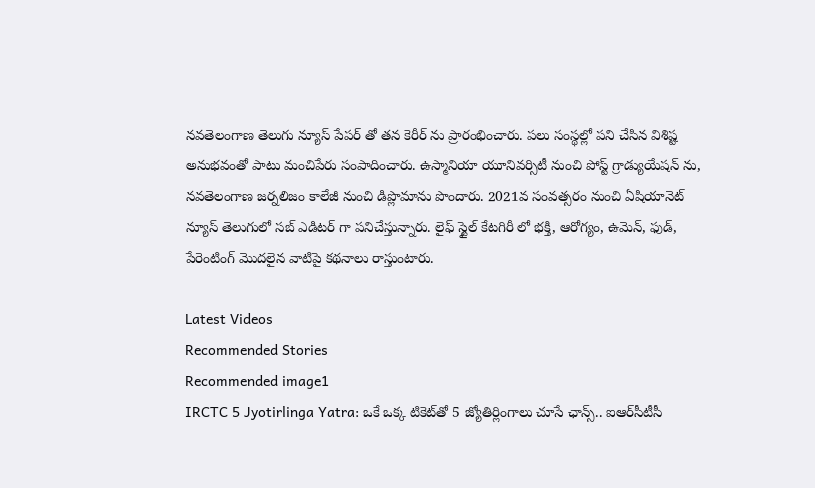నవతెలంగాణ తెలుగు న్యూస్ పేపర్ తో తన కెరీర్ ను ప్రారంభించారు. పలు సంస్థల్లో పని చేసిన విశిష్ట అనుభవంతో పాటు మంచిపేరు సంపాదించారు. ఉస్మానియా యూనివర్సిటీ నుంచి పోస్ట్ గ్రాడ్యుయేషన్ ను, నవతెలంగాణ జర్నలిజం కాలేజీ నుంచి డిప్లొమాను పొందారు. 2021వ సంవత్సరం నుంచి ఏషియానెట్ న్యూస్ తెలుగులో సబ్ ఎడిటర్ గా పనిచేస్తున్నారు. లైఫ్ స్టైల్ కేటగిరీ లో భక్తి, ఆరోగ్యం, ఉమెన్, ఫుడ్, పేరెంటింగ్ మొదలైన వాటిపై కథనాలు రాస్తుంటారు.

Latest Videos
Recommended Stories
Recommended image1
IRCTC 5 Jyotirlinga Yatra: ఒకే ఒక్క టికెట్‌తో 5 జ్యోతిర్లింగాలు చూసే ఛాన్స్.. ఐఆర్‌సీటీసీ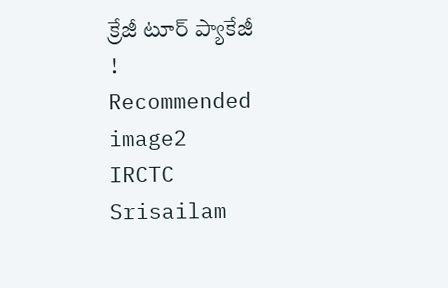క్రేజీ టూర్ ప్యాకేజీ !
Recommended image2
IRCTC Srisailam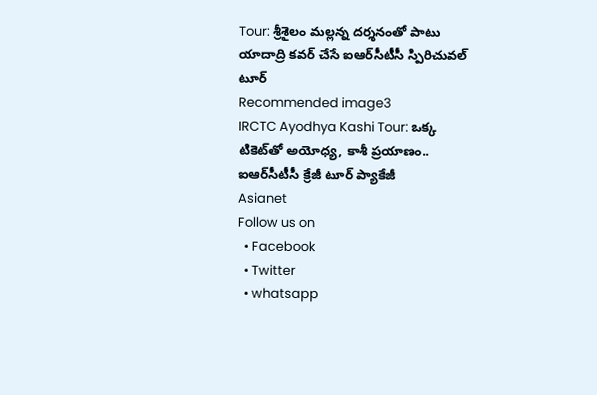Tour: శ్రీశైలం మల్లన్న దర్శనంతో పాటు యాదాద్రి కవర్ చేసే ఐఆర్‌సీటీసీ స్పిరిచువల్ టూర్
Recommended image3
IRCTC Ayodhya Kashi Tour: ఒక్క టికెట్‌తో అయోధ్య, కాశీ ప్రయాణం.. ఐఆర్‌సీటీసీ క్రేజీ టూర్ ప్యాకేజీ
Asianet
Follow us on
  • Facebook
  • Twitter
  • whatsapp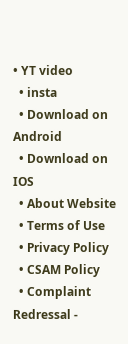• YT video
  • insta
  • Download on Android
  • Download on IOS
  • About Website
  • Terms of Use
  • Privacy Policy
  • CSAM Policy
  • Complaint Redressal -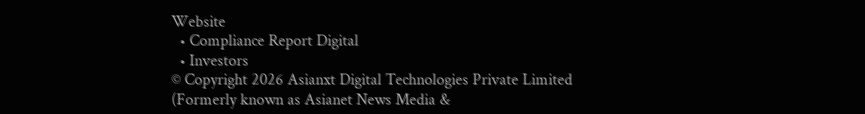Website
  • Compliance Report Digital
  • Investors
© Copyright 2026 Asianxt Digital Technologies Private Limited (Formerly known as Asianet News Media &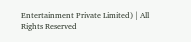Entertainment Private Limited) | All Rights Reserved